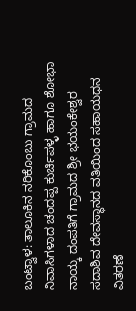ಬಂಟ್ವಾಳ: ತಾಲೂಕಿನ ನರಿಕೊಂಬು ಗ್ರಾಮದ ನಿವಾಸಿಗಳಾದ ಚಂದಪ್ಪ ಕುರ್ಚಿಪಳ್ಳ ಹಾಗೂ ಶೋಭಾ ನಾಯ್ಕ ದಂಪತಿಗೆ ಗ್ರಾಮದ ಶ್ರೀ ಭಯಂಕೇಶ್ವರ ಸದಾಶಿವ ದೇವಸ್ಥಾನದ ವತಿಯಿಂದ ಸಹಾಯಧನ ವಿತರಣೆ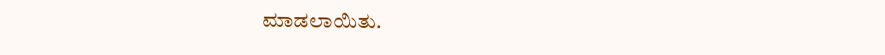ಮಾಡಲಾಯಿತು.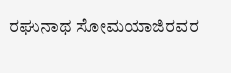ರಘುನಾಥ ಸೋಮಯಾಜಿರವರ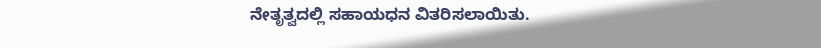ನೇತೃತ್ವದಲ್ಲಿ ಸಹಾಯಧನ ವಿತರಿಸಲಾಯಿತು.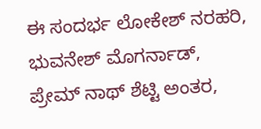ಈ ಸಂದರ್ಭ ಲೋಕೇಶ್ ನರಹರಿ, ಭುವನೇಶ್ ಮೊಗರ್ನಾಡ್, ಪ್ರೇಮ್ ನಾಥ್ ಶೆಟ್ಟಿ ಅಂತರ,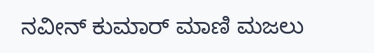ನವೀನ್ ಕುಮಾರ್ ಮಾಣಿ ಮಜಲು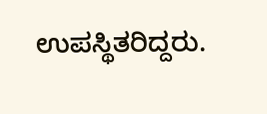ಉಪಸ್ಥಿತರಿದ್ದರು.